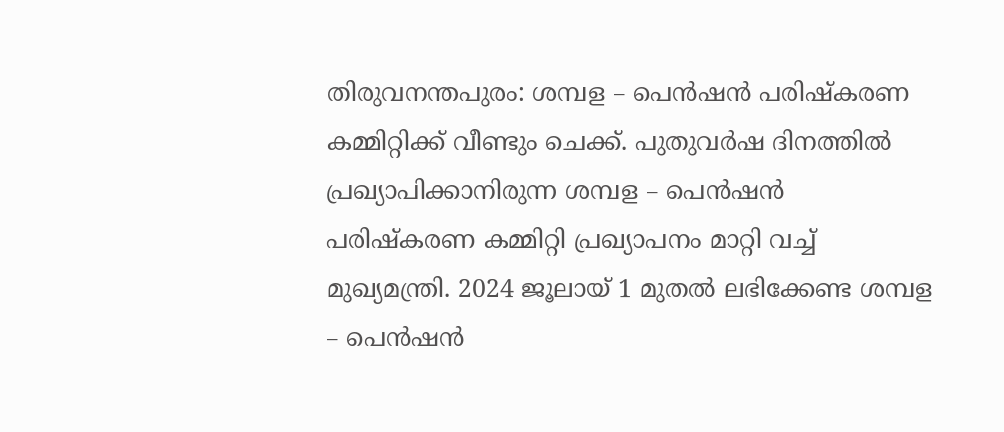തിരുവനന്തപുരം: ശമ്പള – പെൻഷൻ പരിഷ്കരണ കമ്മിറ്റിക്ക് വീണ്ടും ചെക്ക്. പുതുവർഷ ദിനത്തിൽ പ്രഖ്യാപിക്കാനിരുന്ന ശമ്പള – പെൻഷൻ പരിഷ്കരണ കമ്മിറ്റി പ്രഖ്യാപനം മാറ്റി വച്ച് മുഖ്യമന്ത്രി. 2024 ജൂലായ് 1 മുതൽ ലഭിക്കേണ്ട ശമ്പള – പെൻഷൻ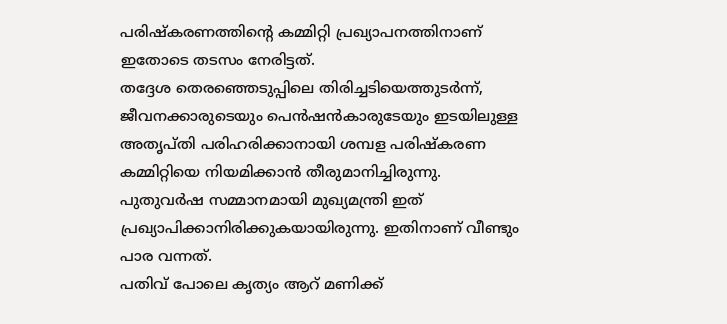പരിഷ്കരണത്തിൻ്റെ കമ്മിറ്റി പ്രഖ്യാപനത്തിനാണ് ഇതോടെ തടസം നേരിട്ടത്.
തദ്ദേശ തെരഞ്ഞെടുപ്പിലെ തിരിച്ചടിയെത്തുടർന്ന്, ജീവനക്കാരുടെയും പെൻഷൻകാരുടേയും ഇടയിലുള്ള അതൃപ്തി പരിഹരിക്കാനായി ശമ്പള പരിഷ്കരണ കമ്മിറ്റിയെ നിയമിക്കാൻ തീരുമാനിച്ചിരുന്നു. പുതുവർഷ സമ്മാനമായി മുഖ്യമന്ത്രി ഇത് പ്രഖ്യാപിക്കാനിരിക്കുകയായിരുന്നു. ഇതിനാണ് വീണ്ടും പാര വന്നത്.
പതിവ് പോലെ കൃത്യം ആറ് മണിക്ക്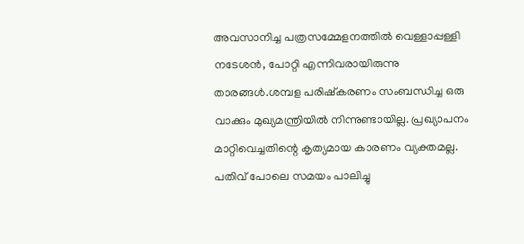അവസാനിച്ച പത്രസമ്മേളനത്തിൽ വെള്ളാപ്പള്ളി നടേശൻ, പോറ്റി എന്നിവരായിരുന്നു താരങ്ങൾ.ശമ്പള പരിഷ്കരണം സംബന്ധിച്ച ഒരു വാക്കും മുഖ്യമന്ത്രിയിൽ നിന്നുണ്ടായില്ല. പ്രഖ്യാപനം മാറ്റിവെച്ചതിന്റെ കൃത്യമായ കാരണം വ്യക്തമല്ല. പതിവ് പോലെ സമയം പാലിച്ചു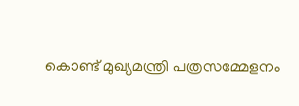കൊണ്ട് മുഖ്യമന്ത്രി പത്രസമ്മേളനം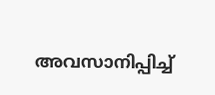അവസാനിപ്പിച്ച്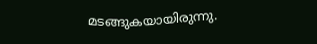മടങ്ങുകയായിരുന്നു.